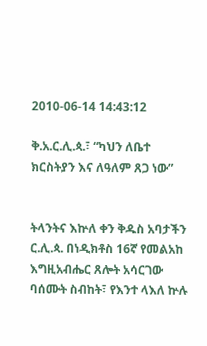2010-06-14 14:43:12

ቅ.አ.ር.ሊ.ጳ.፣ “ካህን ለቤተ ክርስትያን እና ለዓለም ጸጋ ነው”


ትላንትና እኵለ ቀን ቅዱስ አባታችን ር.ሊ.ጳ. በነዲክቶስ 16ኛ የመልአከ እግዚአብሔር ጸሎት አሳርገው ባሰሙት ስብከት፣ የእንተ ላእለ ኵሉ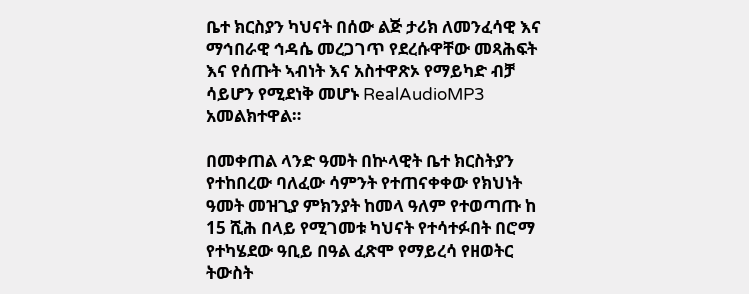ቤተ ክርስያን ካህናት በሰው ልጅ ታሪክ ለመንፈሳዊ እና ማኅበራዊ ኅዳሴ መረጋገጥ የደረሱዋቸው መጻሕፍት እና የሰጡት ኣብነት እና አስተዋጽኦ የማይካድ ብቻ ሳይሆን የሚደነቅ መሆኑ RealAudioMP3 አመልክተዋል።

በመቀጠል ላንድ ዓመት በኵላዊት ቤተ ክርስትያን የተከበረው ባለፈው ሳምንት የተጠናቀቀው የክህነት ዓመት መዝጊያ ምክንያት ከመላ ዓለም የተወጣጡ ከ 15 ሺሕ በላይ የሚገመቱ ካህናት የተሳተፉበት በሮማ የተካሄደው ዓቢይ በዓል ፈጽሞ የማይረሳ የዘወትር ትውስት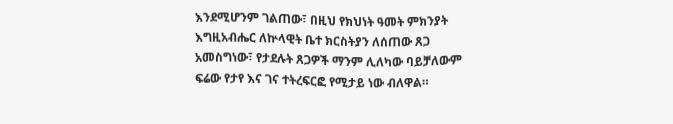እንደሚሆንም ገልጠው፣ በዚህ የክህነት ዓመት ምክንያት እግዚአብሔር ለኵላዊት ቤተ ክርስትያን ለሰጠው ጸጋ አመስግነው፣ የታደሉት ጸጋዎች ማንም ሊለካው ባይቻለውም ፍሬው የታየ እና ገና ተትረፍርፎ የሚታይ ነው ብለዋል።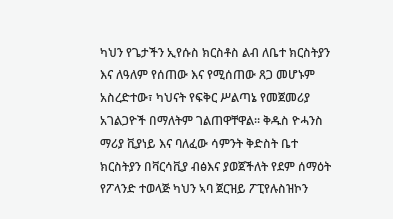ካህን የጌታችን ኢየሱስ ክርስቶስ ልብ ለቤተ ክርስትያን እና ለዓለም የሰጠው እና የሚሰጠው ጸጋ መሆኑም አስረድተው፣ ካህናት የፍቅር ሥልጣኔ የመጀመሪያ አገልጋዮች በማለትም ገልጠዋቸዋል። ቅዱስ ዮሓንስ ማሪያ ቪያነይ እና ባለፈው ሳምንት ቅድስት ቤተ ክርስትያን በቫርሳቪያ ብፅእና ያወጀችለት የደም ሰማዕት የፖላንድ ተወላጅ ካህን ኣባ ጀርዝይ ፖፒየሉስዝኮን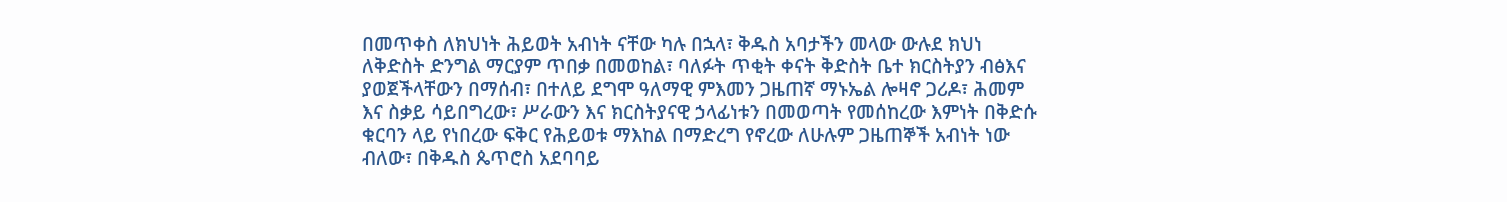በመጥቀስ ለክህነት ሕይወት አብነት ናቸው ካሉ በኋላ፣ ቅዱስ አባታችን መላው ውሉደ ክህነ ለቅድስት ድንግል ማርያም ጥበቃ በመወከል፣ ባለፉት ጥቂት ቀናት ቅድስት ቤተ ክርስትያን ብፅእና ያወጀችላቸውን በማሰብ፣ በተለይ ደግሞ ዓለማዊ ምእመን ጋዜጠኛ ማኑኤል ሎዛኖ ጋሪዶ፣ ሕመም እና ስቃይ ሳይበግረው፣ ሥራውን እና ክርስትያናዊ ኃላፊነቱን በመወጣት የመሰከረው እምነት በቅድሱ ቁርባን ላይ የነበረው ፍቅር የሕይወቱ ማእከል በማድረግ የኖረው ለሁሉም ጋዜጠኞች አብነት ነው ብለው፣ በቅዱስ ጴጥሮስ አደባባይ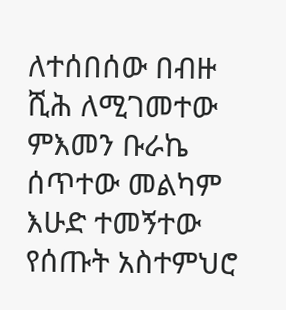ለተሰበሰው በብዙ ሺሕ ለሚገመተው ምእመን ቡራኬ ሰጥተው መልካም እሁድ ተመኝተው የሰጡት አስተምህሮ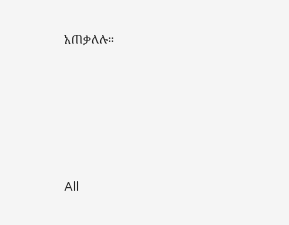አጠቃለሉ።








All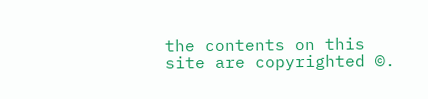the contents on this site are copyrighted ©.